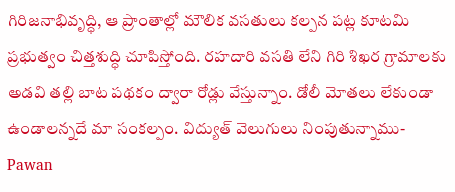గిరిజనాభివృద్ధి, ఆ ప్రాంతాల్లో మౌలిక వసతులు కల్పన పట్ల కూటమి ప్రభుత్వం చిత్తశుద్ధి చూపిస్తోంది. రహదారి వసతి లేని గిరి శిఖర గ్రామాలకు అడవి తల్లి బాట పథకం ద్వారా రోడ్లు వేస్తున్నాం. డోలీ మోతలు లేకుండా ఉండాలన్నదే మా సంకల్పం. విద్యుత్ వెలుగులు నింపుతున్నాము- Pawan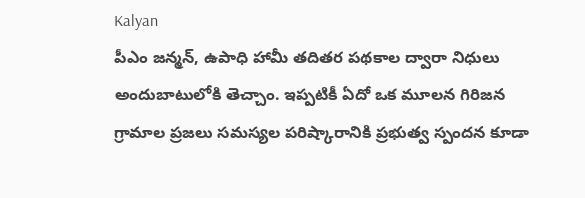Kalyan
పీఎం జన్మన్, ఉపాధి హామీ తదితర పథకాల ద్వారా నిధులు అందుబాటులోకి తెచ్చాం. ఇప్పటికీ ఏదో ఒక మూలన గిరిజన గ్రామాల ప్రజలు సమస్యల పరిష్కారానికి ప్రభుత్వ స్పందన కూడా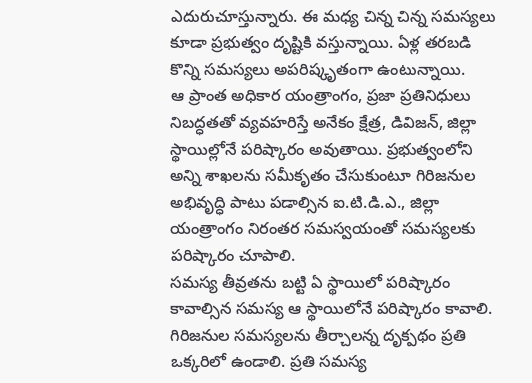ఎదురుచూస్తున్నారు. ఈ మధ్య చిన్న చిన్న సమస్యలు కూడా ప్రభుత్వం దృష్టికి వస్తున్నాయి. ఏళ్ల తరబడి కొన్ని సమస్యలు అపరిష్కృతంగా ఉంటున్నాయి.
ఆ ప్రాంత అధికార యంత్రాంగం, ప్రజా ప్రతినిధులు నిబద్ధతతో వ్యవహరిస్తే అనేకం క్షేత్ర, డివిజన్, జిల్లా స్థాయిల్లోనే పరిష్కారం అవుతాయి. ప్రభుత్వంలోని అన్ని శాఖలను సమీకృతం చేసుకుంటూ గిరిజనుల అభివృద్ధి పాటు పడాల్సిన ఐ.టి.డి.ఎ., జిల్లా యంత్రాంగం నిరంతర సమస్వయంతో సమస్యలకు పరిష్కారం చూపాలి.
సమస్య తీవ్రతను బట్టి ఏ స్థాయిలో పరిష్కారం కావాల్సిన సమస్య ఆ స్థాయిలోనే పరిష్కారం కావాలి. గిరిజనుల సమస్యలను తీర్చాలన్న దృక్పథం ప్రతి ఒక్కరిలో ఉండాలి. ప్రతి సమస్య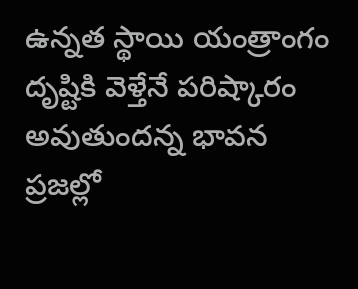ఉన్నత స్థాయి యంత్రాంగం దృష్టికి వెళ్తేనే పరిష్కారం అవుతుందన్న భావన ప్రజల్లో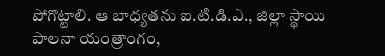పోగొట్టాలి. ఆ బాధ్యతను ఐ.టి.డి.ఎ., జిల్లా స్థాయి పాలనా యంత్రాంగం,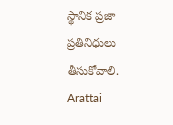స్థానిక ప్రజా ప్రతినిధులు తీసుకోవాలి.
Arattai